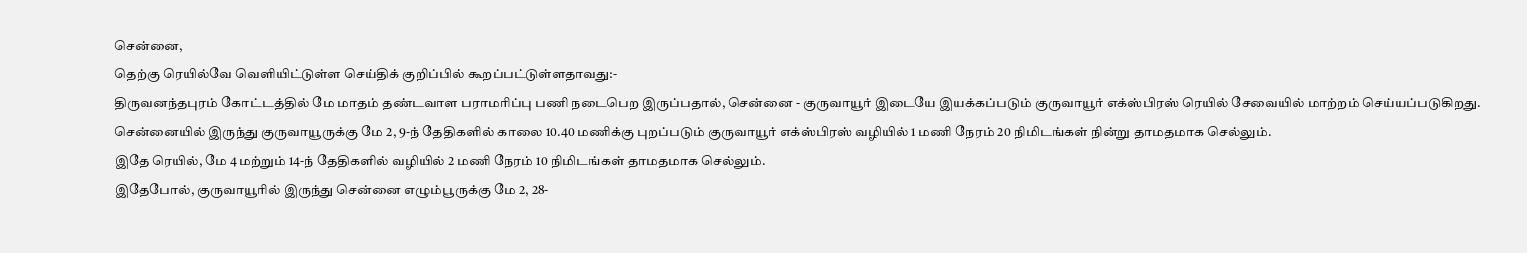சென்னை,
தெற்கு ரெயில்வே வெளியிட்டுள்ள செய்திக் குறிப்பில் கூறப்பட்டுள்ளதாவது:-
திருவனந்தபுரம் கோட்டத்தில் மே மாதம் தண்டவாள பராமரிப்பு பணி நடைபெற இருப்பதால், சென்னை - குருவாயூர் இடையே இயக்கப்படும் குருவாயூர் எக்ஸ்பிரஸ் ரெயில் சேவையில் மாற்றம் செய்யப்படுகிறது.
சென்னையில் இருந்து குருவாயூருக்கு மே 2, 9-ந் தேதிகளில் காலை 10.40 மணிக்கு புறப்படும் குருவாயூர் எக்ஸ்பிரஸ் வழியில் 1 மணி நேரம் 20 நிமிடங்கள் நின்று தாமதமாக செல்லும்.
இதே ரெயில், மே 4 மற்றும் 14-ந் தேதிகளில் வழியில் 2 மணி நேரம் 10 நிமிடங்கள் தாமதமாக செல்லும்.
இதேபோல், குருவாயூரில் இருந்து சென்னை எழும்பூருக்கு மே 2, 28-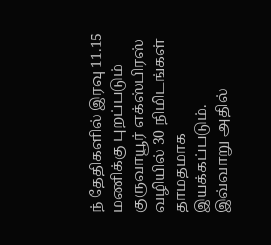ந் தேதிகளில் இரவு 11.15 மணிக்கு புறப்படும் குருவாயூர் எக்ஸ்பிரஸ் வழியில் 30 நிமிடங்கள் தாமதமாக இயக்கப்படும்.
இவ்வாறு அதில்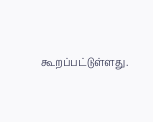கூறப்பட்டுள்ளது.